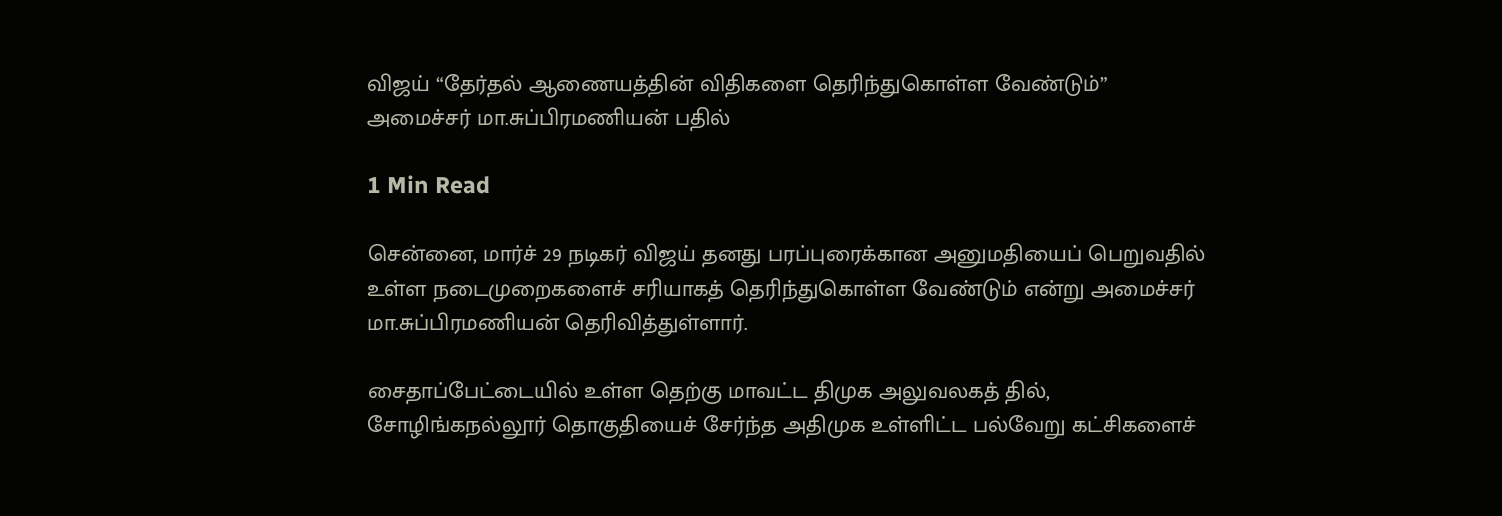விஜய் “தேர்தல் ஆணையத்தின் விதிகளை தெரிந்துகொள்ள வேண்டும்” அமைச்சர் மா.சுப்பிரமணியன் பதில்

1 Min Read

சென்னை, மார்ச் 29 நடிகர் விஜய் தனது பரப்புரைக்கான அனுமதியைப் பெறுவதில் உள்ள நடைமுறைகளைச் சரியாகத் தெரிந்துகொள்ள வேண்டும் என்று அமைச்சர் மா.சுப்பிரமணியன் தெரிவித்துள்ளார்.

சைதாப்பேட்டையில் உள்ள தெற்கு மாவட்ட திமுக அலுவலகத் தில், சோழிங்கநல்லூர் தொகுதியைச் சேர்ந்த அதிமுக உள்ளிட்ட பல்வேறு கட்சிகளைச்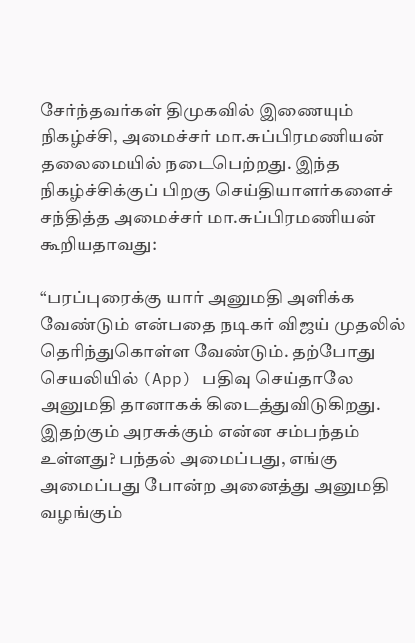சேர்ந்தவர்கள் திமுகவில் இணையும் நிகழ்ச்சி, அமைச்சர் மா.சுப்பிரமணியன் தலைமையில் நடைபெற்றது. இந்த நிகழ்ச்சிக்குப் பிறகு செய்தியாளர்களைச் சந்தித்த அமைச்சர் மா.சுப்பிரமணியன் கூறியதாவது:

“பரப்புரைக்கு யார் அனுமதி அளிக்க வேண்டும் என்பதை நடிகர் விஜய் முதலில் தெரிந்துகொள்ள வேண்டும். தற்போது செயலியில் (App) பதிவு செய்தாலே அனுமதி தானாகக் கிடைத்துவிடுகிறது. இதற்கும் அரசுக்கும் என்ன சம்பந்தம் உள்ளது? பந்தல் அமைப்பது, எங்கு அமைப்பது போன்ற அனைத்து அனுமதி வழங்கும்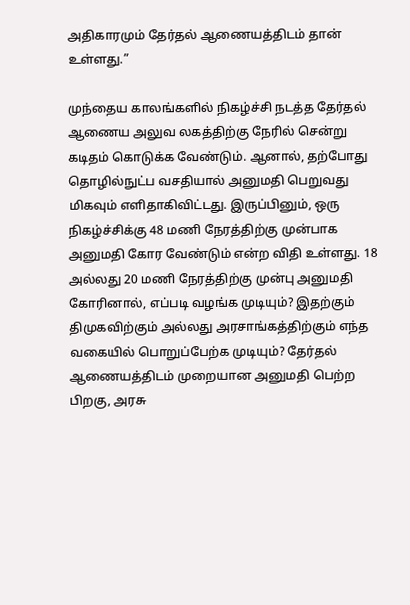அதிகாரமும் தேர்தல் ஆணையத்திடம் தான் உள்ளது.”

முந்தைய காலங்களில் நிகழ்ச்சி நடத்த தேர்தல் ஆணைய அலுவ லகத்திற்கு நேரில் சென்று கடிதம் கொடுக்க வேண்டும். ஆனால், தற்போது தொழில்நுட்ப வசதியால் அனுமதி பெறுவது மிகவும் எளிதாகிவிட்டது. இருப்பினும், ஒரு நிகழ்ச்சிக்கு 48 மணி நேரத்திற்கு முன்பாக அனுமதி கோர வேண்டும் என்ற விதி உள்ளது. 18 அல்லது 20 மணி நேரத்திற்கு முன்பு அனுமதி கோரினால், எப்படி வழங்க முடியும்? இதற்கும் திமுகவிற்கும் அல்லது அரசாங்கத்திற்கும் எந்த வகையில் பொறுப்பேற்க முடியும்? தேர்தல் ஆணையத்திடம் முறையான அனுமதி பெற்ற பிறகு, அரசு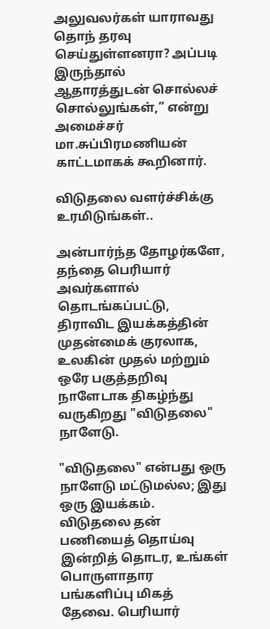அலுவலர்கள் யாராவது தொந் தரவு செய்துள்ளனரா? அப்படி இருந்தால் ஆதாரத்துடன் சொல்லச் சொல்லுங்கள்,” என்று அமைச்சர் மா.சுப்பிரமணியன் காட்டமாகக் கூறினார்.

விடுதலை வளர்ச்சிக்கு உரமிடுங்கள்..

அன்பார்ந்த தோழர்களே, தந்தை பெரியார் அவர்களால் தொடங்கப்பட்டு, திராவிட இயக்கத்தின் முதன்மைக் குரலாக, உலகின் முதல் மற்றும் ஒரே பகுத்தறிவு நாளேடாக திகழ்ந்து வருகிறது "விடுதலை" நாளேடு.

"விடுதலை" என்பது ஒரு நாளேடு மட்டுமல்ல; இது ஒரு இயக்கம். விடுதலை தன் பணியைத் தொய்வு இன்றித் தொடர, உங்கள் பொருளாதார பங்களிப்பு மிகத் தேவை. பெரியார்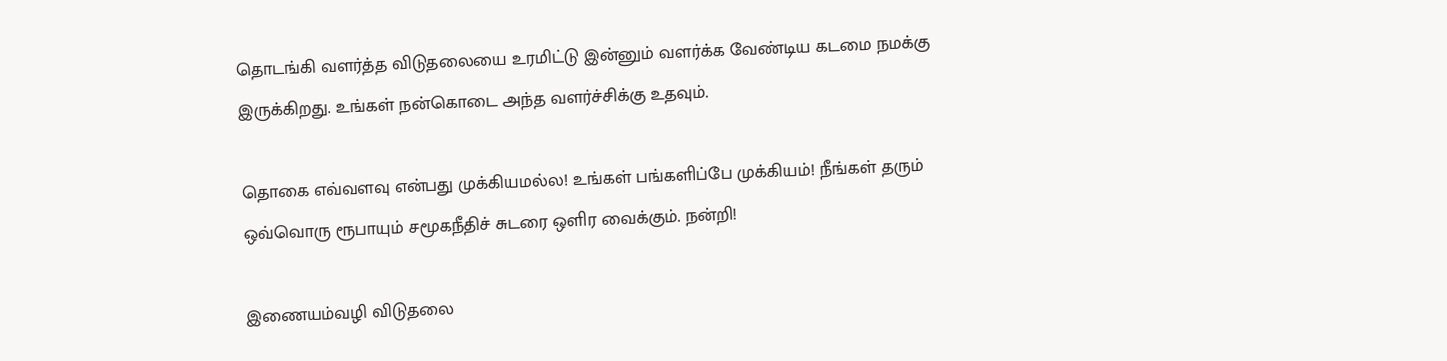தொடங்கி வளர்த்த விடுதலையை உரமிட்டு இன்னும் வளர்க்க வேண்டிய கடமை நமக்கு இருக்கிறது. உங்கள் நன்கொடை அந்த வளர்ச்சிக்கு உதவும்.

தொகை எவ்வளவு என்பது முக்கியமல்ல! உங்கள் பங்களிப்பே முக்கியம்! நீங்கள் தரும் ஒவ்வொரு ரூபாயும் சமூகநீதிச் சுடரை ஒளிர வைக்கும். நன்றி!

இணையம்வழி விடுதலை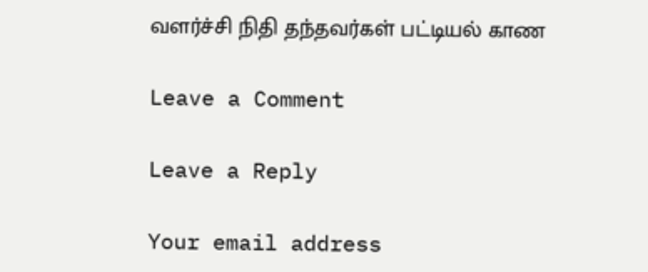வளர்ச்சி நிதி தந்தவர்கள் பட்டியல் காண

Leave a Comment

Leave a Reply

Your email address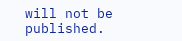will not be published.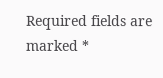Required fields are marked *